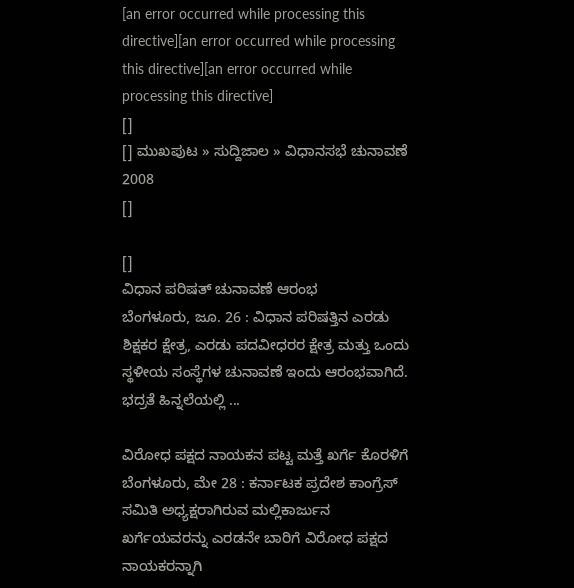[an error occurred while processing this directive][an error occurred while processing this directive][an error occurred while processing this directive]
[]
[] ಮುಖಪುಟ » ಸುದ್ದಿಜಾಲ » ವಿಧಾನಸಭೆ ಚುನಾವಣೆ 2008
[]

[]
ವಿಧಾನ ಪರಿಷತ್ ಚುನಾವಣೆ ಆರಂಭ
ಬೆಂಗಳೂರು, ಜೂ. 26 : ವಿಧಾನ ಪರಿಷತ್ತಿನ ಎರಡು ಶಿಕ್ಷಕರ ಕ್ಷೇತ್ರ, ಎರಡು ಪದವೀಧರರ ಕ್ಷೇತ್ರ ಮತ್ತು ಒಂದು ಸ್ಥಳೀಯ ಸಂಸ್ಥೆಗಳ ಚುನಾವಣೆ ಇಂದು ಆರಂಭವಾಗಿದೆ. ಭದ್ರತೆ ಹಿನ್ನಲೆಯಲ್ಲಿ ...

ವಿರೋಧ ಪಕ್ಷದ ನಾಯಕನ ಪಟ್ಟ ಮತ್ತೆ ಖರ್ಗೆ ಕೊರಳಿಗೆ
ಬೆಂಗಳೂರು, ಮೇ 28 : ಕರ್ನಾಟಕ ಪ್ರದೇಶ ಕಾಂಗ್ರೆಸ್ ಸಮಿತಿ ಅಧ್ಯಕ್ಷರಾಗಿರುವ ಮಲ್ಲಿಕಾರ್ಜುನ ಖರ್ಗೆಯವರನ್ನು ಎರಡನೇ ಬಾರಿಗೆ ವಿರೋಧ ಪಕ್ಷದ ನಾಯಕರನ್ನಾಗಿ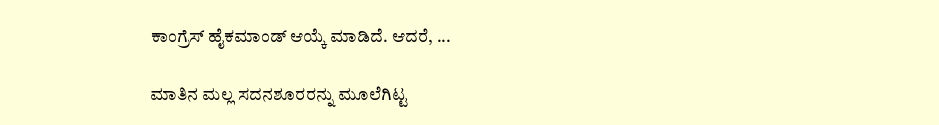ಕಾಂಗ್ರೆಸ್ ಹೈಕಮಾಂಡ್ ಆಯ್ಕೆ ಮಾಡಿದೆ. ಆದರೆ, ...

ಮಾತಿನ ಮಲ್ಲ ಸದನಶೂರರನ್ನು ಮೂಲೆಗಿಟ್ಟ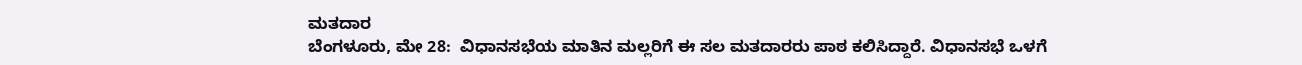ಮತದಾರ
ಬೆಂಗಳೂರು, ಮೇ 28:  ವಿಧಾನಸಭೆಯ ಮಾತಿನ ಮಲ್ಲರಿಗೆ ಈ ಸಲ ಮತದಾರರು ಪಾಠ ಕಲಿಸಿದ್ದಾರೆ. ವಿಧಾನಸಭೆ ಒಳಗೆ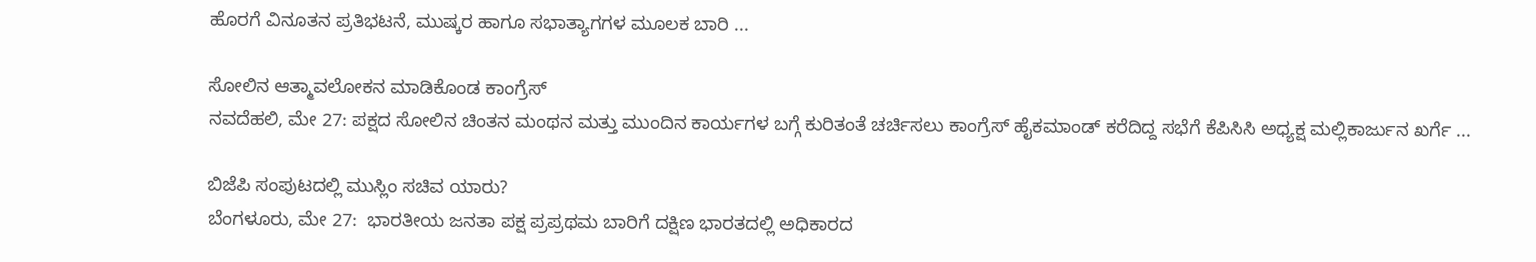ಹೊರಗೆ ವಿನೂತನ ಪ್ರತಿಭಟನೆ, ಮುಷ್ಕರ ಹಾಗೂ ಸಭಾತ್ಯಾಗಗಳ ಮೂಲಕ ಬಾರಿ ...

ಸೋಲಿನ ಆತ್ಮಾವಲೋಕನ ಮಾಡಿಕೊಂಡ ಕಾಂಗ್ರೆಸ್
ನವದೆಹಲಿ, ಮೇ 27: ಪಕ್ಷದ ಸೋಲಿನ ಚಿಂತನ ಮಂಥನ ಮತ್ತು ಮುಂದಿನ ಕಾರ್ಯಗಳ ಬಗ್ಗೆ ಕುರಿತಂತೆ ಚರ್ಚಿಸಲು ಕಾಂಗ್ರೆಸ್ ಹೈಕಮಾಂಡ್ ಕರೆದಿದ್ದ ಸಭೆಗೆ ಕೆಪಿಸಿಸಿ ಅಧ್ಯಕ್ಷ ಮಲ್ಲಿಕಾರ್ಜುನ ಖರ್ಗೆ ...

ಬಿಜೆಪಿ ಸಂಪುಟದಲ್ಲಿ ಮುಸ್ಲಿಂ ಸಚಿವ ಯಾರು?
ಬೆಂಗಳೂರು, ಮೇ 27:  ಭಾರತೀಯ ಜನತಾ ಪಕ್ಷ ಪ್ರಪ್ರಥಮ ಬಾರಿಗೆ ದಕ್ಷಿಣ ಭಾರತದಲ್ಲಿ ಅಧಿಕಾರದ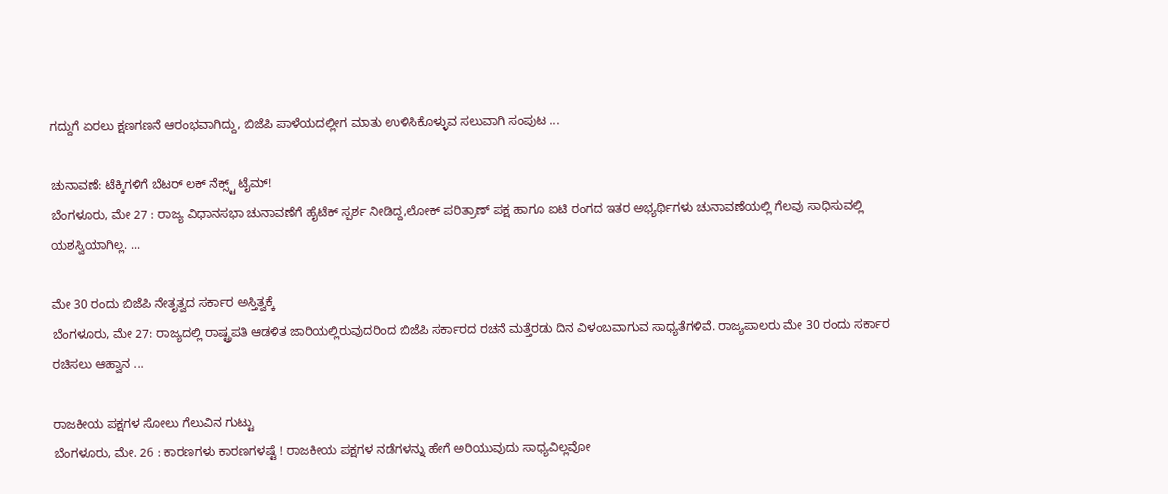ಗದ್ದುಗೆ ಏರಲು ಕ್ಷಣಗಣನೆ ಆರಂಭವಾಗಿದ್ದು, ಬಿಜೆಪಿ ಪಾಳೆಯದಲ್ಲೀಗ ಮಾತು ಉಳಿಸಿಕೊಳ್ಳುವ ಸಲುವಾಗಿ ಸಂಪುಟ ...

ಚುನಾವಣೆ: ಟೆಕ್ಕಿಗಳಿಗೆ ಬೆಟರ್ ಲಕ್ ನೆಕ್ಸ್ಟ್ ಟೈಮ್!
ಬೆಂಗಳೂರು, ಮೇ 27 : ರಾಜ್ಯ ವಿಧಾನಸಭಾ ಚುನಾವಣೆಗೆ ಹೈಟೆಕ್ ಸ್ಪರ್ಶ ನೀಡಿದ್ದ,ಲೋಕ್ ಪರಿತ್ರಾಣ್ ಪಕ್ಷ ಹಾಗೂ ಐಟಿ ರಂಗದ ಇತರ ಅಭ್ಯರ್ಥಿಗಳು ಚುನಾವಣೆಯಲ್ಲಿ ಗೆಲವು ಸಾಧಿಸುವಲ್ಲಿ ಯಶಸ್ವಿಯಾಗಿಲ್ಲ. ...

ಮೇ 30 ರಂದು ಬಿಜೆಪಿ ನೇತೃತ್ವದ ಸರ್ಕಾರ ಅಸ್ತಿತ್ವಕ್ಕೆ
ಬೆಂಗಳೂರು, ಮೇ 27: ರಾಜ್ಯದಲ್ಲಿ ರಾಷ್ಟ್ರಪತಿ ಆಡಳಿತ ಜಾರಿಯಲ್ಲಿರುವುದರಿಂದ ಬಿಜೆಪಿ ಸರ್ಕಾರದ ರಚನೆ ಮತ್ತೆರಡು ದಿನ ವಿಳಂಬವಾಗುವ ಸಾಧ್ಯತೆಗಳಿವೆ. ರಾಜ್ಯಪಾಲರು ಮೇ 30 ರಂದು ಸರ್ಕಾರ ರಚಿಸಲು ಆಹ್ವಾನ ...

ರಾಜಕೀಯ ಪಕ್ಷಗಳ ಸೋಲು ಗೆಲುವಿನ ಗುಟ್ಟು
ಬೆಂಗಳೂರು, ಮೇ. 26 : ಕಾರಣಗಳು ಕಾರಣಗಳಷ್ಟೆ ! ರಾಜಕೀಯ ಪಕ್ಷಗಳ ನಡೆಗಳನ್ನು ಹೇಗೆ ಅರಿಯುವುದು ಸಾಧ್ಯವಿಲ್ಲವೋ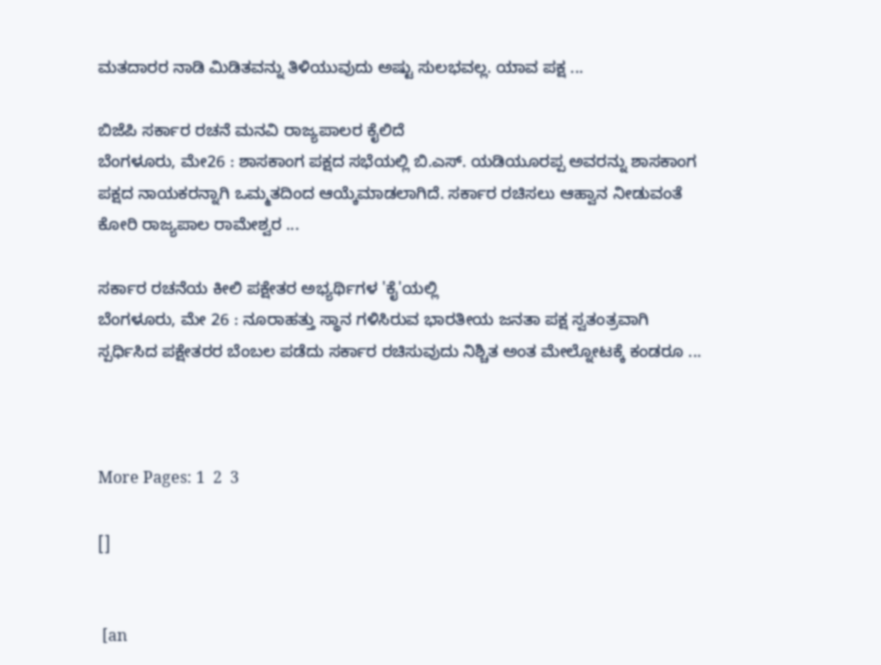ಮತದಾರರ ನಾಡಿ ಮಿಡಿತವನ್ನು ತಿಳಿಯುವುದು ಅಷ್ಟು ಸುಲಭವಲ್ಲ. ಯಾವ ಪಕ್ಷ ...

ಬಿಜೆಪಿ ಸರ್ಕಾರ ರಚನೆ ಮನವಿ ರಾಜ್ಯಪಾಲರ ಕೈಲಿದೆ
ಬೆಂಗಳೂರು, ಮೇ26 : ಶಾಸಕಾಂಗ ಪಕ್ಷದ ಸಭೆಯಲ್ಲಿ ಬಿ.ಎಸ್. ಯಡಿಯೂರಪ್ಪ ಅವರನ್ನು ಶಾಸಕಾಂಗ ಪಕ್ಷದ ನಾಯಕರನ್ನಾಗಿ ಒಮ್ಮತದಿಂದ ಆಯ್ಕೆಮಾಡಲಾಗಿದೆ. ಸರ್ಕಾರ ರಚಿಸಲು ಆಹ್ವಾನ ನೀಡುವಂತೆ ಕೋರಿ ರಾಜ್ಯಪಾಲ ರಾಮೇಶ್ವರ ...

ಸರ್ಕಾರ ರಚನೆಯ ಕೀಲಿ ಪಕ್ಷೇತರ ಅಭ್ಯರ್ಥಿಗಳ 'ಕೈ'ಯಲ್ಲಿ
ಬೆಂಗಳೂರು, ಮೇ 26 : ನೂರಾಹತ್ತು ಸ್ಥಾನ ಗಳಿಸಿರುವ ಭಾರತೀಯ ಜನತಾ ಪಕ್ಷ ಸ್ವತಂತ್ರವಾಗಿ ಸ್ಪರ್ಧಿಸಿದ ಪಕ್ಷೇತರರ ಬೆಂಬಲ ಪಡೆದು ಸರ್ಕಾರ ರಚಿಸುವುದು ನಿಶ್ಚಿತ ಅಂತ ಮೇಲ್ನೋಟಕ್ಕೆ ಕಂಡರೂ ...



More Pages: 1  2  3

[]


 [an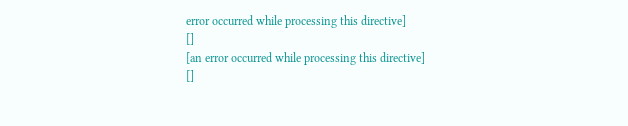error occurred while processing this directive]
[]
[an error occurred while processing this directive]
[]